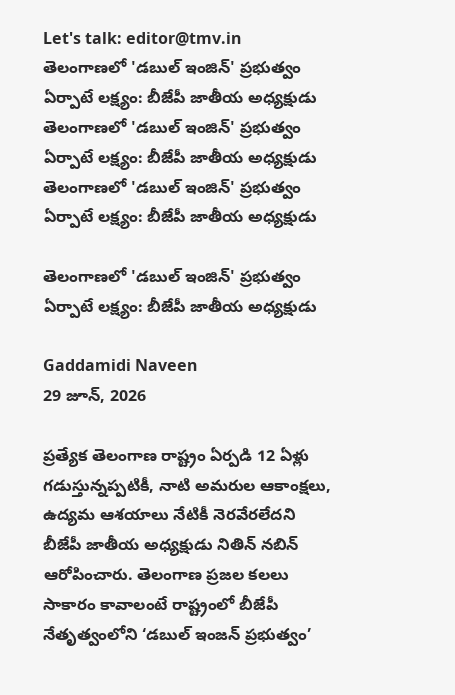Let's talk: editor@tmv.in
తెలంగాణలో 'డబుల్ ఇంజిన్' ప్రభుత్వం ఏర్పాటే లక్ష్యం: బీజేపీ జాతీయ అధ్యక్షుడు
తెలంగాణలో 'డబుల్ ఇంజిన్' ప్రభుత్వం ఏర్పాటే లక్ష్యం: బీజేపీ జాతీయ అధ్యక్షుడు
తెలంగాణలో 'డబుల్ ఇంజిన్' ప్రభుత్వం ఏర్పాటే లక్ష్యం: బీజేపీ జాతీయ అధ్యక్షుడు

తెలంగాణలో 'డబుల్ ఇంజిన్' ప్రభుత్వం ఏర్పాటే లక్ష్యం: బీజేపీ జాతీయ అధ్యక్షుడు

Gaddamidi Naveen
29 జూన్, 2026

ప్రత్యేక తెలంగాణ రాష్ట్రం ఏర్పడి 12 ఏళ్లు గడుస్తున్నప్పటికీ, నాటి అమరుల ఆకాంక్షలు, ఉద్యమ ఆశయాలు నేటికీ నెరవేరలేదని బీజేపీ జాతీయ అధ్యక్షుడు నితిన్ నబిన్ ఆరోపించారు. తెలంగాణ ప్రజల కలలు సాకారం కావాలంటే రాష్ట్రంలో బీజేపీ నేతృత్వంలోని ‘డబుల్ ఇంజన్ ప్రభుత్వం’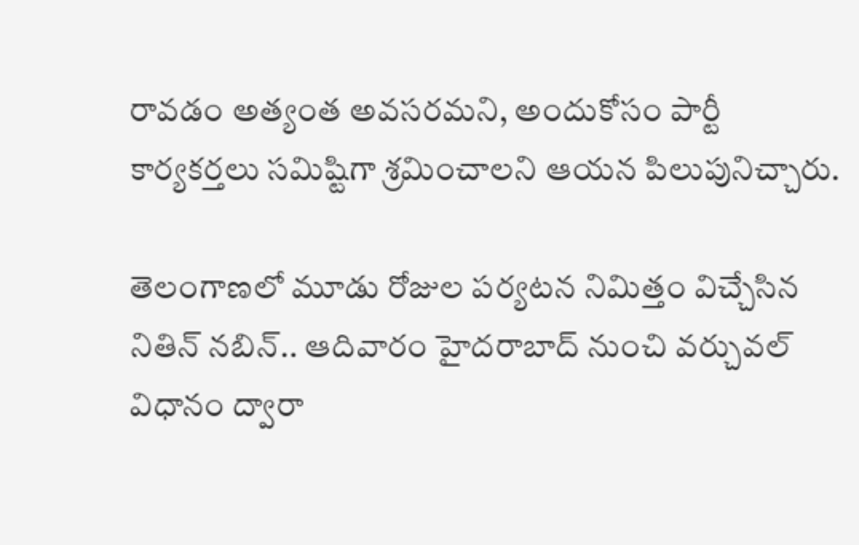రావడం అత్యంత అవసరమని, అందుకోసం పార్టీ కార్యకర్తలు సమిష్టిగా శ్రమించాలని ఆయన పిలుపునిచ్చారు.

తెలంగాణలో మూడు రోజుల పర్యటన నిమిత్తం విచ్చేసిన నితిన్ నబిన్.. ఆదివారం హైదరాబాద్ నుంచి వర్చువల్ విధానం ద్వారా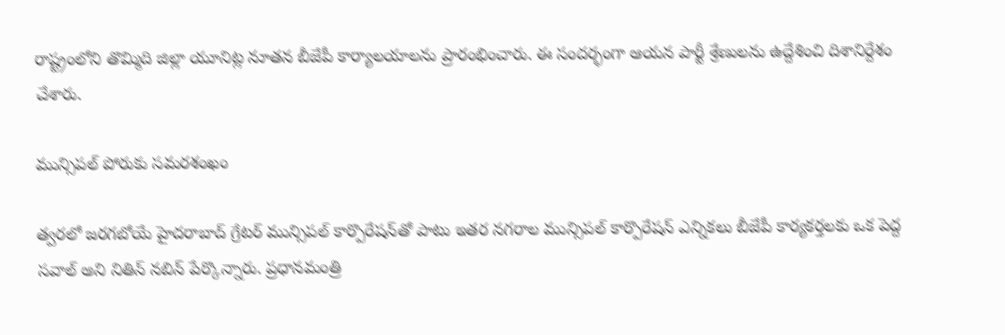రాష్ట్రంలోని తొమ్మిది జిల్లా యూనిట్ల నూతన బీజేపీ కార్యాలయాలను ప్రారంభించారు. ఈ సందర్భంగా ఆయన పార్టీ శ్రేణులను ఉద్దేశించి దిశానిర్దేశం చేశారు.

మున్సిపల్ పోరుకు సమరశంఖం

త్వరలో జరగబోయే హైదరాబాద్ గ్రేటర్ మున్సిపల్ కార్పొరేషన్‌తో పాటు ఇతర నగరాల మున్సిపల్ కార్పొరేషన్ ఎన్నికలు బీజేపీ కార్యకర్తలకు ఒక పెద్ద సవాల్ అని నితిన్ నబిన్ పేర్కొన్నారు. ప్రధానమంత్రి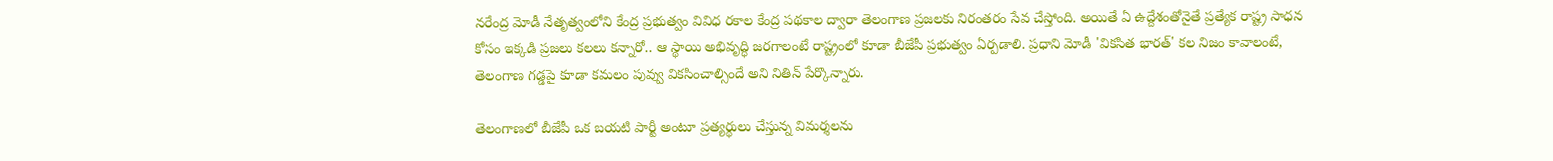నరేంద్ర మోడీ నేతృత్వంలోని కేంద్ర ప్రభుత్వం వివిధ రకాల కేంద్ర పథకాల ద్వారా తెలంగాణ ప్రజలకు నిరంతరం సేవ చేస్తోంది. అయితే ఏ ఉద్దేశంతోనైతే ప్రత్యేక రాష్ట్ర సాధన కోసం ఇక్కడి ప్రజలు కలలు కన్నారో.. ఆ స్థాయి అభివృద్ధి జరగాలంటే రాష్ట్రంలో కూడా బీజేపీ ప్రభుత్వం ఏర్పడాలి. ప్రధాని మోడీ 'వికసిత భారత్' కల నిజం కావాలంటే, తెలంగాణ గడ్డపై కూడా కమలం పువ్వు వికసించాల్సిందే అని నితిన్ పేర్కొన్నారు.

తెలంగాణలో బీజేపీ ఒక బయటి పార్టీ అంటూ ప్రత్యర్థులు చేస్తున్న విమర్శలను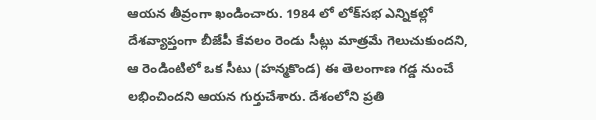ఆయన తీవ్రంగా ఖండించారు. 1984 లో లోక్‌సభ ఎన్నికల్లో దేశవ్యాప్తంగా బీజేపీ కేవలం రెండు సీట్లు మాత్రమే గెలుచుకుందని, ఆ రెండింటిలో ఒక సీటు (హన్మకొండ) ఈ తెలంగాణ గడ్డ నుంచే లభించిందని ఆయన గుర్తుచేశారు. దేశంలోని ప్రతి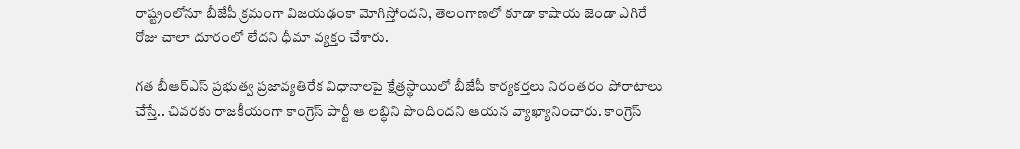రాష్ట్రంలోనూ బీజేపీ క్రమంగా విజయఢంకా మోగిస్తోందని, తెలంగాణలో కూడా కాషాయ జెండా ఎగిరే రోజు చాలా దూరంలో లేదని ధీమా వ్యక్తం చేశారు.

గత బీఆర్ఎస్ ప్రభుత్వ ప్రజావ్యతిరేక విధానాలపై క్షేత్రస్థాయిలో బీజేపీ కార్యకర్తలు నిరంతరం పోరాటాలు చేస్తే.. చివరకు రాజకీయంగా కాంగ్రెస్ పార్టీ ఆ లబ్ధిని పొందిందని ఆయన వ్యాఖ్యానించారు. కాంగ్రెస్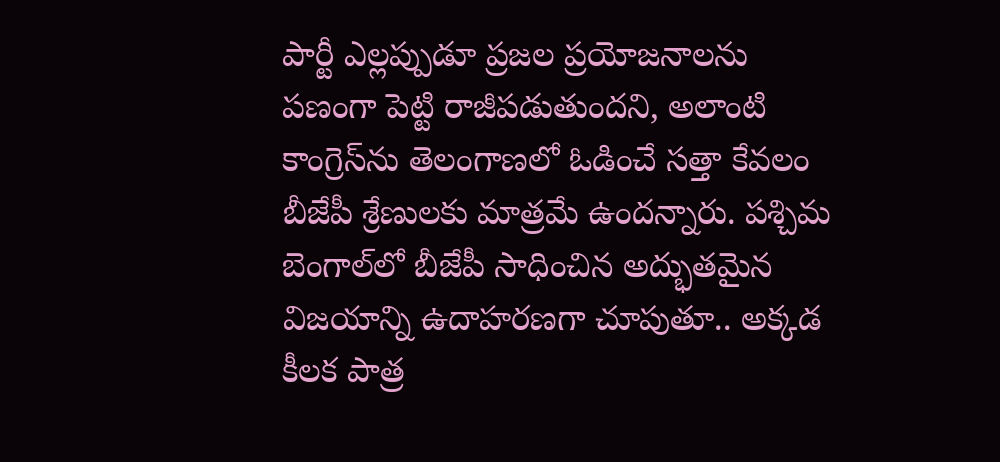పార్టీ ఎల్లప్పుడూ ప్రజల ప్రయోజనాలను పణంగా పెట్టి రాజీపడుతుందని, అలాంటి కాంగ్రెస్‌ను తెలంగాణలో ఓడించే సత్తా కేవలం బీజేపీ శ్రేణులకు మాత్రమే ఉందన్నారు. పశ్చిమ బెంగాల్‌లో బీజేపీ సాధించిన అద్భుతమైన విజయాన్ని ఉదాహరణగా చూపుతూ.. అక్కడ కీలక పాత్ర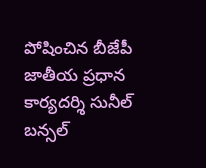పోషించిన బీజేపీ జాతీయ ప్రధాన కార్యదర్శి సునీల్ బన్సల్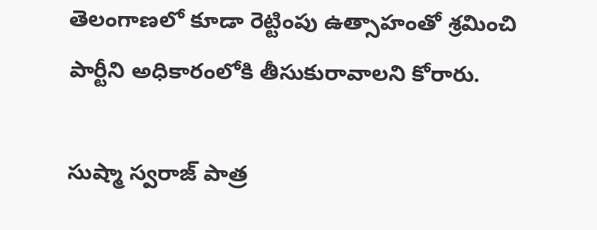తెలంగాణలో కూడా రెట్టింపు ఉత్సాహంతో శ్రమించి పార్టీని అధికారంలోకి తీసుకురావాలని కోరారు.

సుష్మా స్వరాజ్ పాత్ర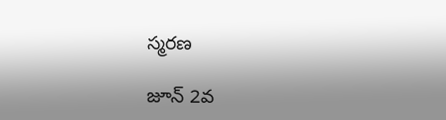స్మరణ

జూన్ 2వ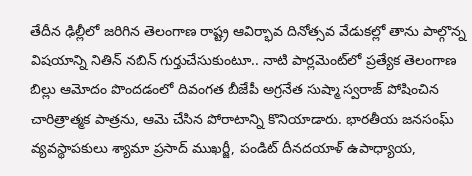తేదీన ఢిల్లీలో జరిగిన తెలంగాణ రాష్ట్ర ఆవిర్భావ దినోత్సవ వేడుకల్లో తాను పాల్గొన్న విషయాన్ని నితిన్ నబిన్ గుర్తుచేసుకుంటూ.. నాటి పార్లమెంట్‌లో ప్రత్యేక తెలంగాణ బిల్లు ఆమోదం పొందడంలో దివంగత బీజేపీ అగ్రనేత సుష్మా స్వరాజ్ పోషించిన చారిత్రాత్మక పాత్రను, ఆమె చేసిన పోరాటాన్ని కొనియాడారు. భారతీయ జనసంఘ్ వ్యవస్థాపకులు శ్యామా ప్రసాద్ ముఖర్జీ, పండిట్ దీనదయాళ్ ఉపాధ్యాయ,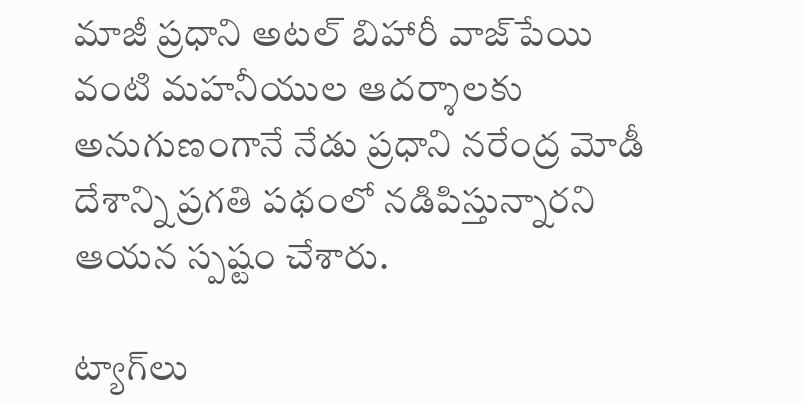మాజీ ప్రధాని అటల్ బిహారీ వాజ్‌పేయి వంటి మహనీయుల ఆదర్శాలకు అనుగుణంగానే నేడు ప్రధాని నరేంద్ర మోడీ దేశాన్ని ప్రగతి పథంలో నడిపిస్తున్నారని ఆయన స్పష్టం చేశారు.

ట్యాగ్‌లు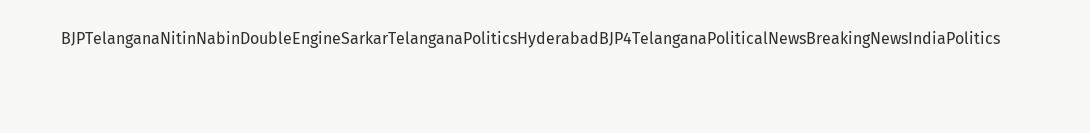BJPTelanganaNitinNabinDoubleEngineSarkarTelanganaPoliticsHyderabadBJP4TelanganaPoliticalNewsBreakingNewsIndiaPolitics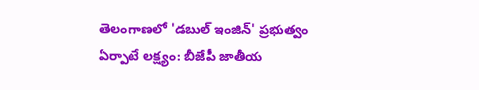తెలంగాణలో 'డబుల్ ఇంజిన్' ప్రభుత్వం ఏర్పాటే లక్ష్యం: బీజేపీ జాతీయ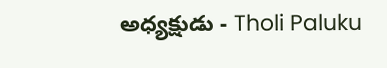అధ్యక్షుడు - Tholi Paluku